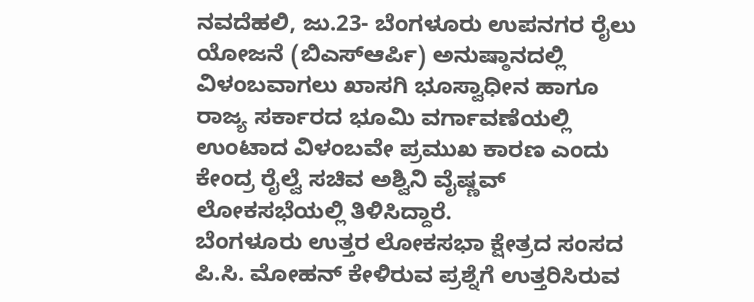ನವದೆಹಲಿ, ಜು.23- ಬೆಂಗಳೂರು ಉಪನಗರ ರೈಲು ಯೋಜನೆ (ಬಿಎಸ್ಆರ್ಪಿ) ಅನುಷ್ಠಾನದಲ್ಲಿ ವಿಳಂಬವಾಗಲು ಖಾಸಗಿ ಭೂಸ್ವಾಧೀನ ಹಾಗೂ ರಾಜ್ಯ ಸರ್ಕಾರದ ಭೂಮಿ ವರ್ಗಾವಣೆಯಲ್ಲಿ ಉಂಟಾದ ವಿಳಂಬವೇ ಪ್ರಮುಖ ಕಾರಣ ಎಂದು ಕೇಂದ್ರ ರೈಲ್ವೆ ಸಚಿವ ಅಶ್ವಿನಿ ವೈಷ್ಣವ್ ಲೋಕಸಭೆಯಲ್ಲಿ ತಿಳಿಸಿದ್ದಾರೆ.
ಬೆಂಗಳೂರು ಉತ್ತರ ಲೋಕಸಭಾ ಕ್ಷೇತ್ರದ ಸಂಸದ ಪಿ.ಸಿ. ಮೋಹನ್ ಕೇಳಿರುವ ಪ್ರಶ್ನೆಗೆ ಉತ್ತರಿಸಿರುವ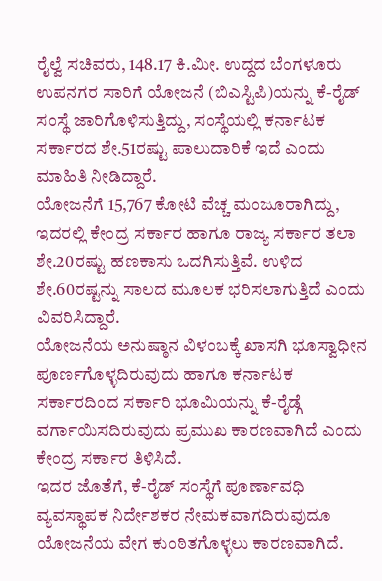ರೈಲ್ವೆ ಸಚಿವರು, 148.17 ಕಿ.ಮೀ. ಉದ್ದದ ಬೆಂಗಳೂರು ಉಪನಗರ ಸಾರಿಗೆ ಯೋಜನೆ (ಬಿಎಸ್ಟಿಪಿ)ಯನ್ನು ಕೆ-ರೈಡ್ ಸಂಸ್ಥೆ ಜಾರಿಗೊಳಿಸುತ್ತಿದ್ದು, ಸಂಸ್ಥೆಯಲ್ಲಿ ಕರ್ನಾಟಕ ಸರ್ಕಾರದ ಶೇ.51ರಷ್ಟು ಪಾಲುದಾರಿಕೆ ಇದೆ ಎಂದು ಮಾಹಿತಿ ನೀಡಿದ್ದಾರೆ.
ಯೋಜನೆಗೆ 15,767 ಕೋಟಿ ವೆಚ್ಚ ಮಂಜೂರಾಗಿದ್ದು, ಇದರಲ್ಲಿ ಕೇಂದ್ರ ಸರ್ಕಾರ ಹಾಗೂ ರಾಜ್ಯ ಸರ್ಕಾರ ತಲಾ ಶೇ.20ರಷ್ಟು ಹಣಕಾಸು ಒದಗಿಸುತ್ತಿವೆ. ಉಳಿದ ಶೇ.60ರಷ್ಟನ್ನು ಸಾಲದ ಮೂಲಕ ಭರಿಸಲಾಗುತ್ತಿದೆ ಎಂದು ವಿವರಿಸಿದ್ದಾರೆ.
ಯೋಜನೆಯ ಅನುಷ್ಠಾನ ವಿಳಂಬಕ್ಕೆ ಖಾಸಗಿ ಭೂಸ್ವಾಧೀನ ಪೂರ್ಣಗೊಳ್ಳದಿರುವುದು ಹಾಗೂ ಕರ್ನಾಟಕ ಸರ್ಕಾರದಿಂದ ಸರ್ಕಾರಿ ಭೂಮಿಯನ್ನು ಕೆ-ರೈಡ್ಗೆ ವರ್ಗಾಯಿಸದಿರುವುದು ಪ್ರಮುಖ ಕಾರಣವಾಗಿದೆ ಎಂದು ಕೇಂದ್ರ ಸರ್ಕಾರ ತಿಳಿಸಿದೆ.
ಇದರ ಜೊತೆಗೆ, ಕೆ-ರೈಡ್ ಸಂಸ್ಥೆಗೆ ಪೂರ್ಣಾವಧಿ ವ್ಯವಸ್ಥಾಪಕ ನಿರ್ದೇಶಕರ ನೇಮಕವಾಗದಿರುವುದೂ ಯೋಜನೆಯ ವೇಗ ಕುಂಠಿತಗೊಳ್ಳಲು ಕಾರಣವಾಗಿದೆ.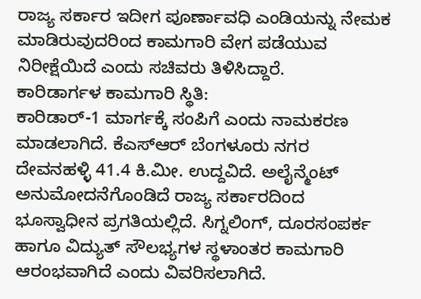ರಾಜ್ಯ ಸರ್ಕಾರ ಇದೀಗ ಪೂರ್ಣಾವಧಿ ಎಂಡಿಯನ್ನು ನೇಮಕ ಮಾಡಿರುವುದರಿಂದ ಕಾಮಗಾರಿ ವೇಗ ಪಡೆಯುವ ನಿರೀಕ್ಷೆಯಿದೆ ಎಂದು ಸಚಿವರು ತಿಳಿಸಿದ್ದಾರೆ.
ಕಾರಿಡಾರ್ಗಳ ಕಾಮಗಾರಿ ಸ್ಥಿತಿ:
ಕಾರಿಡಾರ್-1 ಮಾರ್ಗಕ್ಕೆ ಸಂಪಿಗೆ ಎಂದು ನಾಮಕರಣ ಮಾಡಲಾಗಿದೆ. ಕೆಎಸ್ಆರ್ ಬೆಂಗಳೂರು ನಗರ ದೇವನಹಳ್ಳಿ 41.4 ಕಿ.ಮೀ. ಉದ್ದವಿದೆ. ಅಲೈನ್ಮೆಂಟ್ ಅನುಮೋದನೆಗೊಂಡಿದೆ ರಾಜ್ಯ ಸರ್ಕಾರದಿಂದ ಭೂಸ್ವಾಧೀನ ಪ್ರಗತಿಯಲ್ಲಿದೆ. ಸಿಗ್ನಲಿಂಗ್, ದೂರಸಂಪರ್ಕ ಹಾಗೂ ವಿದ್ಯುತ್ ಸೌಲಭ್ಯಗಳ ಸ್ಥಳಾಂತರ ಕಾಮಗಾರಿ ಆರಂಭವಾಗಿದೆ ಎಂದು ವಿವರಿಸಲಾಗಿದೆ.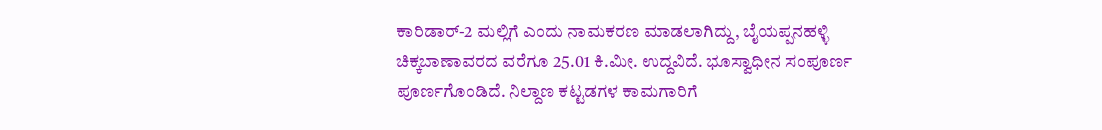ಕಾರಿಡಾರ್-2 ಮಲ್ಲಿಗೆ ಎಂದು ನಾಮಕರಣ ಮಾಡಲಾಗಿದ್ದು, ಬೈಯಪ್ಪನಹಳ್ಳಿ ಚಿಕ್ಕಬಾಣಾವರದ ವರೆಗೂ 25.01 ಕಿ.ಮೀ. ಉದ್ದವಿದೆ. ಭೂಸ್ವಾಧೀನ ಸಂಪೂರ್ಣ ಪೂರ್ಣಗೊಂಡಿದೆ. ನಿಲ್ದಾಣ ಕಟ್ಟಡಗಳ ಕಾಮಗಾರಿಗೆ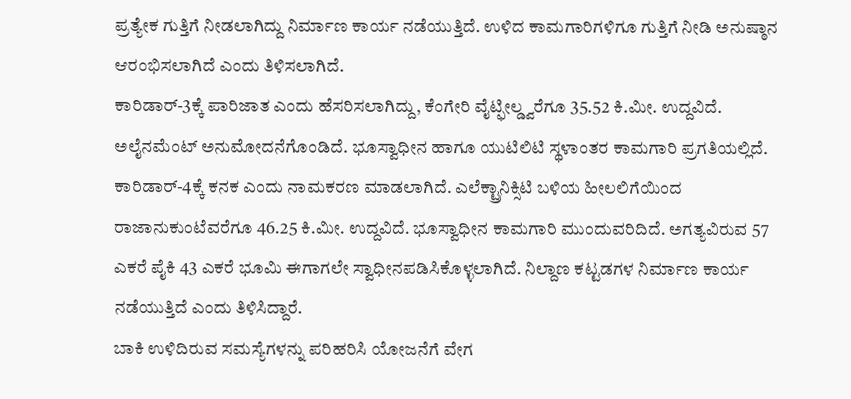ಪ್ರತ್ಯೇಕ ಗುತ್ತಿಗೆ ನೀಡಲಾಗಿದ್ದು ನಿರ್ಮಾಣ ಕಾರ್ಯ ನಡೆಯುತ್ತಿದೆ. ಉಳಿದ ಕಾಮಗಾರಿಗಳಿಗೂ ಗುತ್ತಿಗೆ ನೀಡಿ ಅನುಷ್ಠಾನ ಆರಂಭಿಸಲಾಗಿದೆ ಎಂದು ತಿಳಿಸಲಾಗಿದೆ.
ಕಾರಿಡಾರ್-3ಕ್ಕೆ ಪಾರಿಜಾತ ಎಂದು ಹೆಸರಿಸಲಾಗಿದ್ದು, ಕೆಂಗೇರಿ ವೈಟ್ಫೀಲ್ಡ್ವರೆಗೂ 35.52 ಕಿ.ಮೀ. ಉದ್ದವಿದೆ. ಅಲೈನಮೆಂಟ್ ಅನುಮೋದನೆಗೊಂಡಿದೆ. ಭೂಸ್ವಾಧೀನ ಹಾಗೂ ಯುಟಿಲಿಟಿ ಸ್ಥಳಾಂತರ ಕಾಮಗಾರಿ ಪ್ರಗತಿಯಲ್ಲಿದೆ.
ಕಾರಿಡಾರ್-4ಕ್ಕೆ ಕನಕ ಎಂದು ನಾಮಕರಣ ಮಾಡಲಾಗಿದೆ. ಎಲೆಕ್ಟ್ರಾನಿಕ್ಸಿಟಿ ಬಳಿಯ ಹೀಲಲಿಗೆಯಿಂದ ರಾಜಾನುಕುಂಟೆವರೆಗೂ 46.25 ಕಿ.ಮೀ. ಉದ್ದವಿದೆ. ಭೂಸ್ವಾಧೀನ ಕಾಮಗಾರಿ ಮುಂದುವರಿದಿದೆ. ಅಗತ್ಯವಿರುವ 57 ಎಕರೆ ಪೈಕಿ 43 ಎಕರೆ ಭೂಮಿ ಈಗಾಗಲೇ ಸ್ವಾಧೀನಪಡಿಸಿಕೊಳ್ಳಲಾಗಿದೆ. ನಿಲ್ದಾಣ ಕಟ್ಟಡಗಳ ನಿರ್ಮಾಣ ಕಾರ್ಯ ನಡೆಯುತ್ತಿದೆ ಎಂದು ತಿಳಿಸಿದ್ದಾರೆ.
ಬಾಕಿ ಉಳಿದಿರುವ ಸಮಸ್ಯೆಗಳನ್ನು ಪರಿಹರಿಸಿ ಯೋಜನೆಗೆ ವೇಗ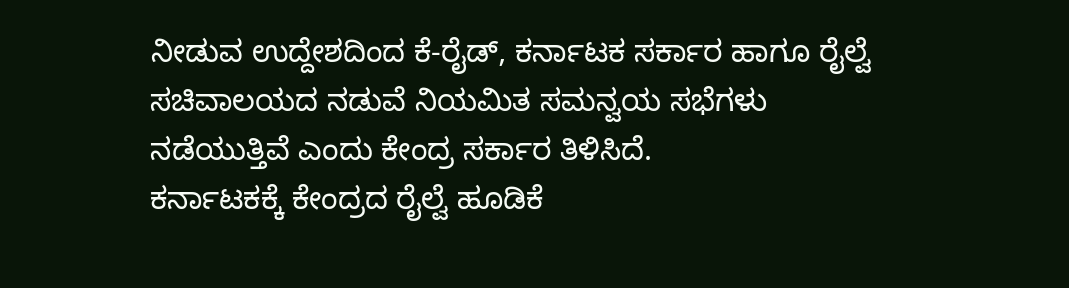ನೀಡುವ ಉದ್ದೇಶದಿಂದ ಕೆ-ರೈಡ್, ಕರ್ನಾಟಕ ಸರ್ಕಾರ ಹಾಗೂ ರೈಲ್ವೆ ಸಚಿವಾಲಯದ ನಡುವೆ ನಿಯಮಿತ ಸಮನ್ವಯ ಸಭೆಗಳು ನಡೆಯುತ್ತಿವೆ ಎಂದು ಕೇಂದ್ರ ಸರ್ಕಾರ ತಿಳಿಸಿದೆ.
ಕರ್ನಾಟಕಕ್ಕೆ ಕೇಂದ್ರದ ರೈಲ್ವೆ ಹೂಡಿಕೆ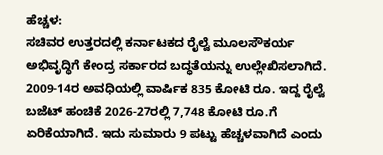ಹೆಚ್ಚಳ:
ಸಚಿವರ ಉತ್ತರದಲ್ಲಿ ಕರ್ನಾಟಕದ ರೈಲ್ವೆ ಮೂಲಸೌಕರ್ಯ ಅಭಿವೃದ್ಧಿಗೆ ಕೇಂದ್ರ ಸರ್ಕಾರದ ಬದ್ಧತೆಯನ್ನು ಉಲ್ಲೇಖಿಸಲಾಗಿದೆ. 2009-14ರ ಅವಧಿಯಲ್ಲಿ ವಾರ್ಷಿಕ 835 ಕೋಟಿ ರೂ. ಇದ್ದ ರೈಲ್ವೆ ಬಜೆಟ್ ಹಂಚಿಕೆ 2026-27ರಲ್ಲಿ 7,748 ಕೋಟಿ ರೂ.ಗೆ ಏರಿಕೆಯಾಗಿದೆ. ಇದು ಸುಮಾರು 9 ಪಟ್ಟು ಹೆಚ್ಚಳವಾಗಿದೆ ಎಂದು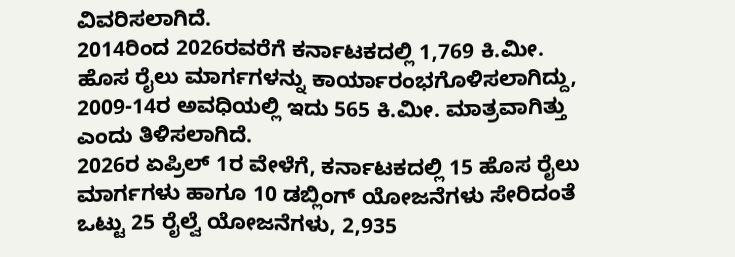ವಿವರಿಸಲಾಗಿದೆ.
2014ರಿಂದ 2026ರವರೆಗೆ ಕರ್ನಾಟಕದಲ್ಲಿ 1,769 ಕಿ.ಮೀ. ಹೊಸ ರೈಲು ಮಾರ್ಗಗಳನ್ನು ಕಾರ್ಯಾರಂಭಗೊಳಿಸಲಾಗಿದ್ದು, 2009-14ರ ಅವಧಿಯಲ್ಲಿ ಇದು 565 ಕಿ.ಮೀ. ಮಾತ್ರವಾಗಿತ್ತು ಎಂದು ತಿಳಿಸಲಾಗಿದೆ.
2026ರ ಏಪ್ರಿಲ್ 1ರ ವೇಳೆಗೆ, ಕರ್ನಾಟಕದಲ್ಲಿ 15 ಹೊಸ ರೈಲು ಮಾರ್ಗಗಳು ಹಾಗೂ 10 ಡಬ್ಲಿಂಗ್ ಯೋಜನೆಗಳು ಸೇರಿದಂತೆ ಒಟ್ಟು 25 ರೈಲ್ವೆ ಯೋಜನೆಗಳು, 2,935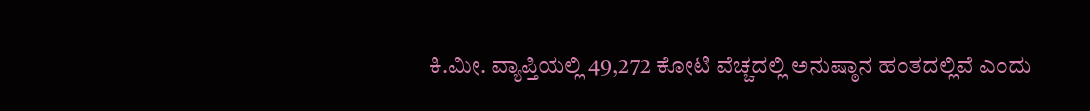ಕಿ.ಮೀ. ವ್ಯಾಪ್ತಿಯಲ್ಲಿ 49,272 ಕೋಟಿ ವೆಚ್ಚದಲ್ಲಿ ಅನುಷ್ಠಾನ ಹಂತದಲ್ಲಿವೆ ಎಂದು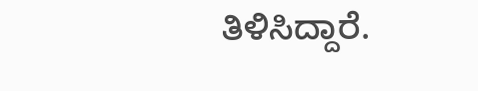ತಿಳಿಸಿದ್ದಾರೆ.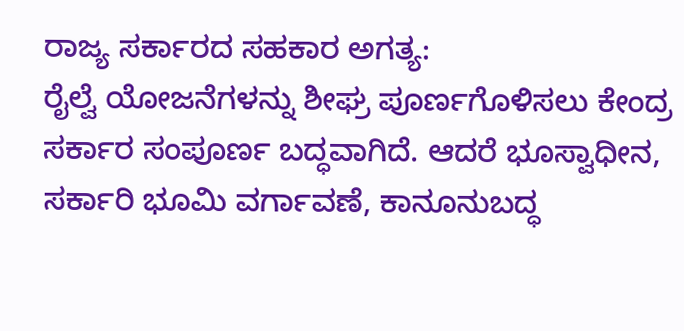ರಾಜ್ಯ ಸರ್ಕಾರದ ಸಹಕಾರ ಅಗತ್ಯ:
ರೈಲ್ವೆ ಯೋಜನೆಗಳನ್ನು ಶೀಘ್ರ ಪೂರ್ಣಗೊಳಿಸಲು ಕೇಂದ್ರ ಸರ್ಕಾರ ಸಂಪೂರ್ಣ ಬದ್ಧವಾಗಿದೆ. ಆದರೆ ಭೂಸ್ವಾಧೀನ, ಸರ್ಕಾರಿ ಭೂಮಿ ವರ್ಗಾವಣೆ, ಕಾನೂನುಬದ್ಧ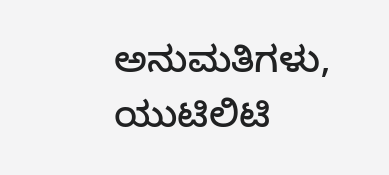ಅನುಮತಿಗಳು, ಯುಟಿಲಿಟಿ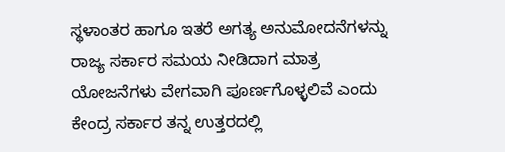ಸ್ಥಳಾಂತರ ಹಾಗೂ ಇತರೆ ಅಗತ್ಯ ಅನುಮೋದನೆಗಳನ್ನು ರಾಜ್ಯ ಸರ್ಕಾರ ಸಮಯ ನೀಡಿದಾಗ ಮಾತ್ರ ಯೋಜನೆಗಳು ವೇಗವಾಗಿ ಪೂರ್ಣಗೊಳ್ಳಲಿವೆ ಎಂದು ಕೇಂದ್ರ ಸರ್ಕಾರ ತನ್ನ ಉತ್ತರದಲ್ಲಿ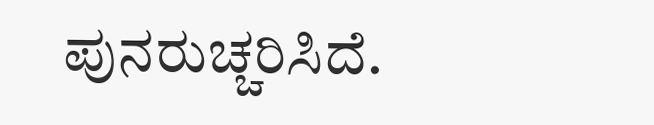ಪುನರುಚ್ಚರಿಸಿದೆ.